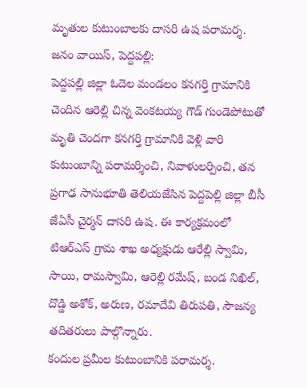మృతుల కుటుంబాలకు దాసరి ఉష పరామర్శ.
జనం వాయిస్, పెద్దపల్లి:
పెద్దపల్లి జిల్లా ఓదెల మండలం కనగర్తి గ్రామానికి చెందిన ఆరెల్లి చిన్న వెంకటయ్య గౌడ్ గుండెపోటుతో మృతి చెందగా కనగర్తి గ్రామానికి వెళ్లి వారి కుటుంబాన్ని పరామర్శించి, నివాళులర్పించి, తన ప్రగాఢ సానుభూతి తెలియజేసిన పెద్దపెల్లి జిల్లా బీసీ జేఏసీ చైర్మన్ దాసరి ఉష. ఈ కార్యక్రమంలో టిఆర్ఎస్ గ్రామ శాఖ అధ్యక్షుడు ఆరేల్లి స్వామి, సాయి, రామస్వామి, ఆరెల్లి రమేష్, బండ నిఖిల్, దొడ్డి అశోక్, అరుణ, రమాదేవి తిరుపతి, సౌజన్య తదితరులు పాల్గొన్నారు.
కందుల ప్రమీల కుటుంబానికి పరామర్శ.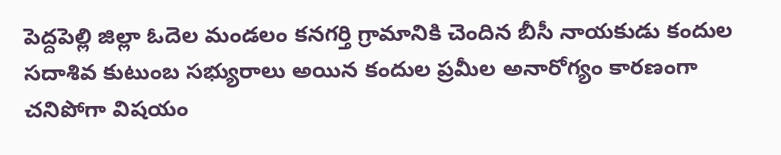పెద్దపెల్లి జిల్లా ఓదెల మండలం కనగర్తి గ్రామానికి చెందిన బీసీ నాయకుడు కందుల సదాశివ కుటుంబ సభ్యురాలు అయిన కందుల ప్రమీల అనారోగ్యం కారణంగా చనిపోగా విషయం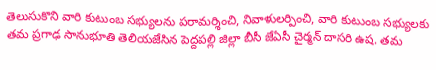తెలుసుకొని వారి కుటుంబ సభ్యులను పరామర్శించి, నివాళులర్పించి, వారి కుటుంబ సభ్యులకు తమ ప్రగాఢ సానుభూతి తెలియజేసిన పెద్దపల్లి జిల్లా బీసీ జేఏసీ చైర్మన్ దాసరి ఉష. తమ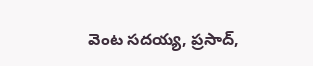వెంట సదయ్య, ప్రసాద్,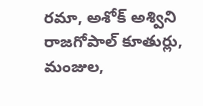రమా, అశోక్ అశ్విని రాజగోపాల్ కూతుర్లు, మంజుల,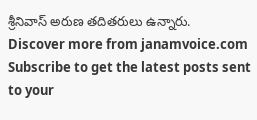శ్రీనివాస్ అరుణ తదితరులు ఉన్నారు.
Discover more from janamvoice.com
Subscribe to get the latest posts sent to your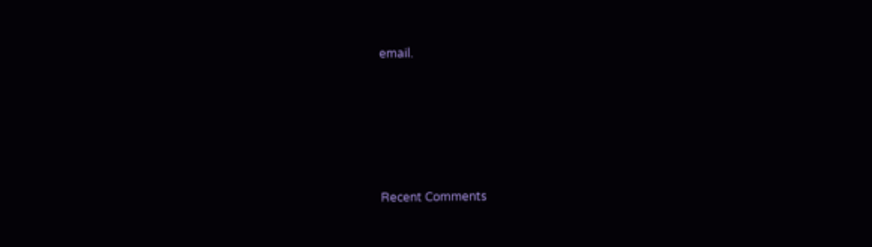email.





Recent Comments